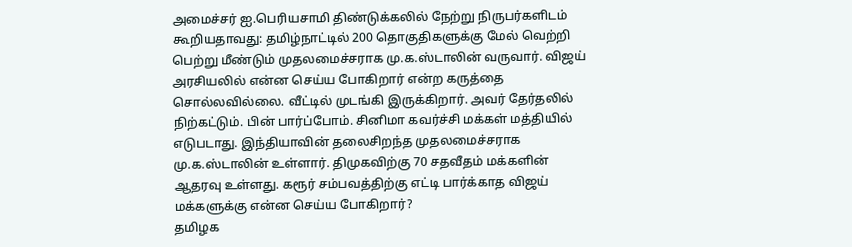அமைச்சர் ஐ.பெரியசாமி திண்டுக்கலில் நேற்று நிருபர்களிடம் கூறியதாவது: தமிழ்நாட்டில் 200 தொகுதிகளுக்கு மேல் வெற்றி பெற்று மீண்டும் முதலமைச்சராக மு.க.ஸ்டாலின் வருவார். விஜய் அரசியலில் என்ன செய்ய போகிறார் என்ற கருத்தை சொல்லவில்லை. வீட்டில் முடங்கி இருக்கிறார். அவர் தேர்தலில் நிற்கட்டும். பின் பார்ப்போம். சினிமா கவர்ச்சி மக்கள் மத்தியில் எடுபடாது. இந்தியாவின் தலைசிறந்த முதலமைச்சராக மு.க.ஸ்டாலின் உள்ளார். திமுகவிற்கு 70 சதவீதம் மக்களின் ஆதரவு உள்ளது. கரூர் சம்பவத்திற்கு எட்டி பார்க்காத விஜய் மக்களுக்கு என்ன செய்ய போகிறார்?
தமிழக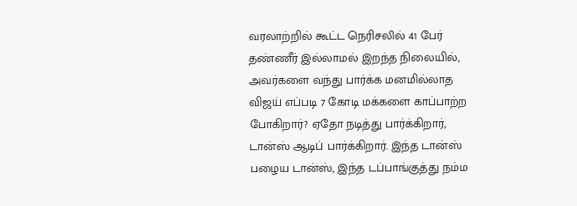வரலாற்றில் கூட்ட நெரிசலில் 41 பேர் தண்ணீர் இல்லாமல் இறந்த நிலையில், அவர்களை வந்து பார்க்க மனமில்லாத விஜய் எப்படி 7 கோடி மக்களை காப்பாற்ற போகிறார்? ஏதோ நடித்து பார்க்கிறார், டான்ஸ் ஆடிப் பார்க்கிறார். இந்த டான்ஸ் பழைய டான்ஸ், இந்த டப்பாங்குத்து நம்ம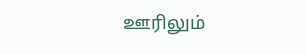ஊரிலும்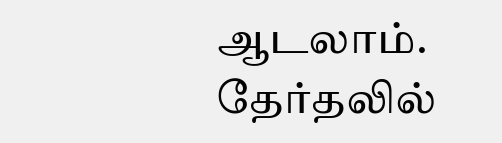ஆடலாம். தேர்தலில்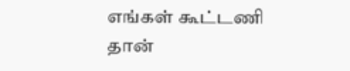எங்கள் கூட்டணி தான்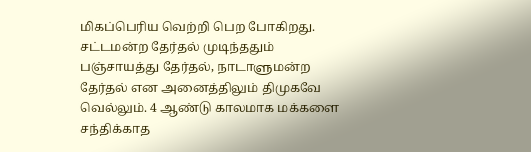மிகப்பெரிய வெற்றி பெற போகிறது. சட்டமன்ற தேர்தல் முடிந்ததும் பஞ்சாயத்து தேர்தல், நாடாளுமன்ற தேர்தல் என அனைத்திலும் திமுகவே வெல்லும். 4 ஆண்டு காலமாக மக்களை சந்திக்காத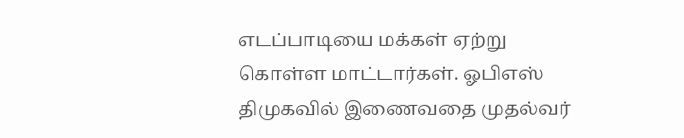எடப்பாடியை மக்கள் ஏற்று கொள்ள மாட்டார்கள். ஓபிஎஸ் திமுகவில் இணைவதை முதல்வர்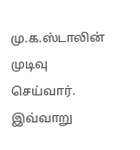மு.க.ஸ்டாலின் முடிவு செய்வார். இவ்வாறு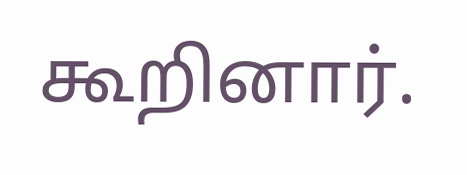கூறினார்.